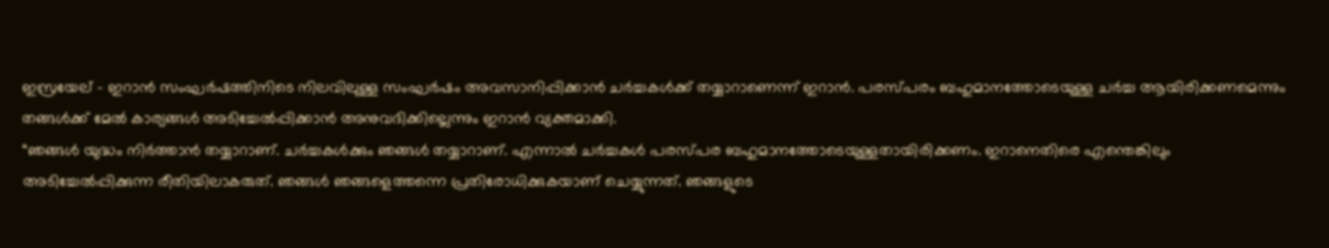ഇസ്രയേല് – ഇറാൻ സംഘർഷത്തിനിടെ നിലവിലുള്ള സംഘർഷം അവസാനിപ്പിക്കാൻ ചർച്ചകൾക്ക് തയ്യാറാണെന്ന് ഇറാൻ. പരസ്പരം ബഹുമാനത്തോടെയുള്ള ചർച്ച ആയിരിക്കണമെന്നും തങ്ങൾക്ക് മേൽ കാര്യങ്ങൾ അടിച്ചേൽപ്പിക്കാൻ അനുവദിക്കില്ലെന്നും ഇറാൻ വ്യക്തമാക്കി.
“ഞങ്ങൾ യുദ്ധം നിർത്താൻ തയ്യാറാണ്. ചർച്ചകൾക്കും ഞങ്ങൾ തയ്യാറാണ്. എന്നാൽ ചർച്ചകൾ പരസ്പര ബഹുമാനത്തോടെയുള്ളതായിരിക്കണം. ഇറാനെതിരെ എന്തെങ്കിലും അടിച്ചേൽപ്പിക്കുന്ന രീതിയിലാകരുത്. ഞങ്ങൾ ഞങ്ങളെത്തന്നെ പ്രതിരോധിക്കുകയാണ് ചെയ്യുന്നത്. ഞങ്ങളുടെ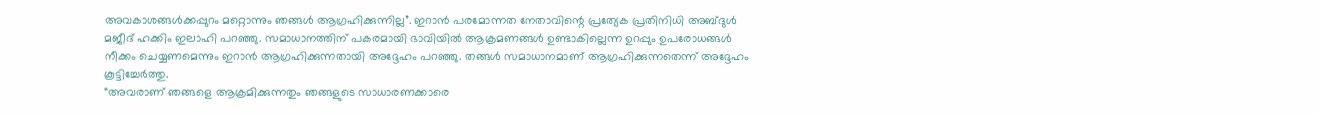അവകാശങ്ങൾക്കപ്പുറം മറ്റൊന്നും ഞങ്ങൾ ആഗ്രഹിക്കുന്നില്ല”. ഇറാൻ പരമോന്നത നേതാവിന്റെ പ്രത്യേക പ്രതിനിധി അബ്ദുൾ മജീദ് ഹക്കിം ഇലാഹി പറഞ്ഞു. സമാധാനത്തിന് പകരമായി ഭാവിയിൽ ആക്രമണങ്ങൾ ഉണ്ടാകില്ലെന്ന ഉറപ്പും ഉപരോധങ്ങൾ നീക്കം ചെയ്യണമെന്നും ഇറാൻ ആഗ്രഹിക്കുന്നതായി അദ്ദേഹം പറഞ്ഞു. തങ്ങൾ സമാധാനമാണ് ആഗ്രഹിക്കുന്നതെന്ന് അദ്ദേഹം കൂട്ടിച്ചേർത്തു.
“അവരാണ് ഞങ്ങളെ ആക്രമിക്കുന്നതും ഞങ്ങളുടെ സാധാരണക്കാരെ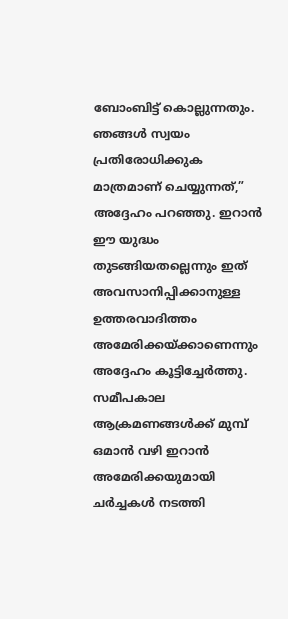ബോംബിട്ട് കൊല്ലുന്നതും. ഞങ്ങൾ സ്വയം പ്രതിരോധിക്കുക മാത്രമാണ് ചെയ്യുന്നത്,” അദ്ദേഹം പറഞ്ഞു. ഇറാൻ ഈ യുദ്ധം തുടങ്ങിയതല്ലെന്നും ഇത് അവസാനിപ്പിക്കാനുള്ള ഉത്തരവാദിത്തം അമേരിക്കയ്ക്കാണെന്നും അദ്ദേഹം കൂട്ടിച്ചേർത്തു. സമീപകാല ആക്രമണങ്ങൾക്ക് മുമ്പ് ഒമാൻ വഴി ഇറാൻ അമേരിക്കയുമായി ചർച്ചകൾ നടത്തി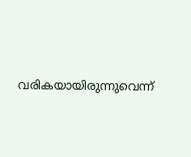വരികയായിരുന്നുവെന്ന്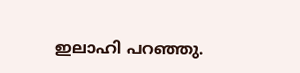ഇലാഹി പറഞ്ഞു.